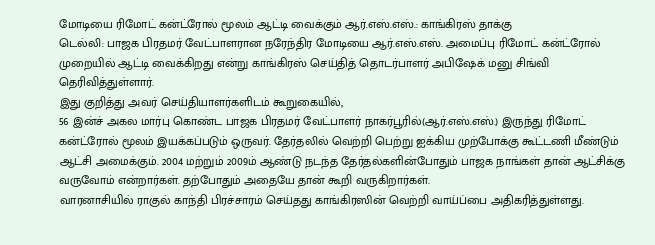மோடியை ரிமோட் கன்ட்ரோல் மூலம் ஆட்டி வைக்கும் ஆர்.எஸ்.எஸ்.: காங்கிரஸ் தாக்கு
டெல்லி: பாஜக பிரதமர் வேட்பாளரான நரேந்திர மோடியை ஆர்.எஸ்.எஸ். அமைப்பு ரிமோட் கன்ட்ரோல் முறையில் ஆட்டி வைக்கிறது என்று காங்கிரஸ் செய்தித் தொடர்பாளர் அபிஷேக் மனு சிங்வி தெரிவித்துள்ளார்.
இது குறித்து அவர் செய்தியாளர்களிடம் கூறுகையில்,
56 இன்ச் அகல மார்பு கொண்ட பாஜக பிரதமர் வேட்பாளர் நாகர்பூரில்(ஆர்.எஸ்.எஸ்.) இருந்து ரிமோட் கன்ட்ரோல் மூலம் இயக்கப்படும் ஒருவர். தேர்தலில் வெற்றி பெற்று ஐக்கிய முற்போக்கு கூட்டணி மீண்டும் ஆட்சி அமைக்கும். 2004 மற்றும் 2009ம் ஆண்டு நடந்த தேர்தல்களின்போதும் பாஜக நாங்கள் தான் ஆட்சிக்கு வருவோம் என்றார்கள். தற்போதும் அதையே தான் கூறி வருகிறார்கள்.
வாரனாசியில் ராகுல் காந்தி பிரச்சாரம் செய்தது காங்கிரஸின் வெற்றி வாய்ப்பை அதிகரித்துள்ளது.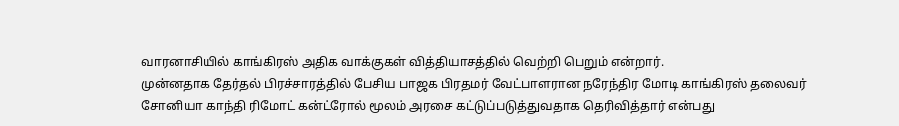வாரனாசியில் காங்கிரஸ் அதிக வாக்குகள் வித்தியாசத்தில் வெற்றி பெறும் என்றார்.
முன்னதாக தேர்தல் பிரச்சாரத்தில் பேசிய பாஜக பிரதமர் வேட்பாளரான நரேந்திர மோடி காங்கிரஸ் தலைவர் சோனியா காந்தி ரிமோட் கன்ட்ரோல் மூலம் அரசை கட்டுப்படுத்துவதாக தெரிவித்தார் என்பது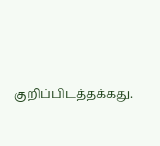குறிப்பிடத்தக்கது.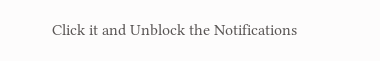Click it and Unblock the Notifications